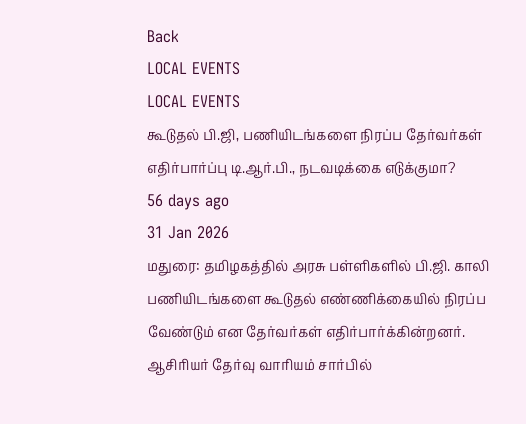Back
LOCAL EVENTS
LOCAL EVENTS
கூடுதல் பி.ஜி, பணியிடங்களை நிரப்ப தேர்வர்கள் எதிர்பார்ப்பு டி.ஆர்.பி., நடவடிக்கை எடுக்குமா?
56 days ago
31 Jan 2026
மதுரை: தமிழகத்தில் அரசு பள்ளிகளில் பி.ஜி. காலி பணியிடங்களை கூடுதல் எண்ணிக்கையில் நிரப்ப வேண்டும் என தேர்வர்கள் எதிர்பார்க்கின்றனர்.
ஆசிரியர் தேர்வு வாரியம் சார்பில்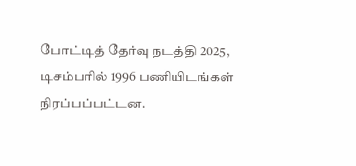போட்டித் தேர்வு நடத்தி 2025, டிசம்பரில் 1996 பணியிடங்கள் நிரப்பப்பட்டன.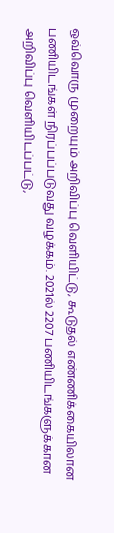ஒவ்வொரு முறையும் அறிவிப்பு வெளியிட்டு, கூடுதல் எண்ணிக்கையிலான பணியிடங்கள் நிரப்பப்படுவது வழக்கம். 2021ல் 2207 பணியிடங்களுக்கான அறிவிப்பு வெளியிடப்பட்டு,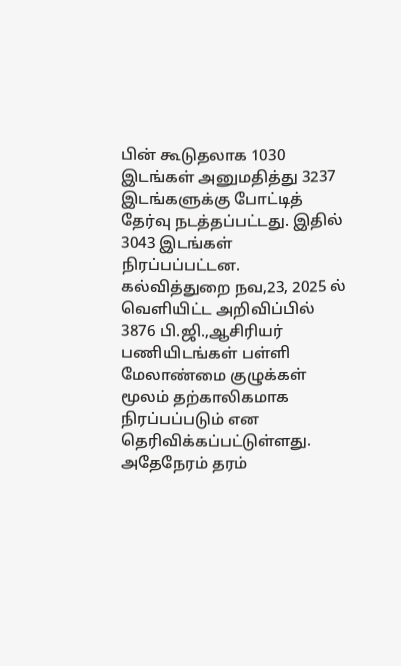பின் கூடுதலாக 1030 இடங்கள் அனுமதித்து 3237 இடங்களுக்கு போட்டித் தேர்வு நடத்தப்பட்டது. இதில் 3043 இடங்கள் நிரப்பப்பட்டன.
கல்வித்துறை நவ,23, 2025 ல் வெளியிட்ட அறிவிப்பில் 3876 பி.ஜி.,ஆசிரியர் பணியிடங்கள் பள்ளி மேலாண்மை குழுக்கள் மூலம் தற்காலிகமாக நிரப்பப்படும் என தெரிவிக்கப்பட்டுள்ளது. அதேநேரம் தரம்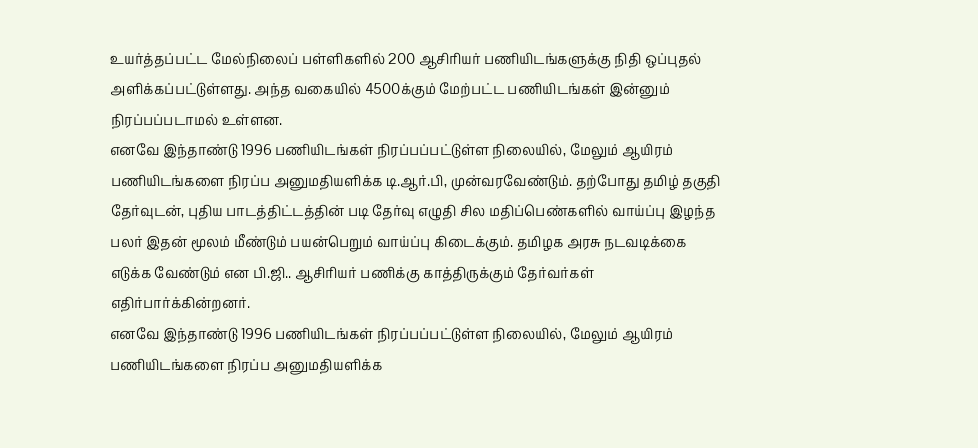உயர்த்தப்பட்ட மேல்நிலைப் பள்ளிகளில் 200 ஆசிரியர் பணியிடங்களுக்கு நிதி ஒப்புதல் அளிக்கப்பட்டுள்ளது. அந்த வகையில் 4500க்கும் மேற்பட்ட பணியிடங்கள் இன்னும் நிரப்பப்படாமல் உள்ளன.
எனவே இந்தாண்டு 1996 பணியிடங்கள் நிரப்பப்பட்டுள்ள நிலையில், மேலும் ஆயிரம் பணியிடங்களை நிரப்ப அனுமதியளிக்க டி.ஆர்.பி, முன்வரவேண்டும். தற்போது தமிழ் தகுதி தேர்வுடன், புதிய பாடத்திட்டத்தின் படி தேர்வு எழுதி சில மதிப்பெண்களில் வாய்ப்பு இழந்த பலர் இதன் மூலம் மீண்டும் பயன்பெறும் வாய்ப்பு கிடைக்கும். தமிழக அரசு நடவடிக்கை எடுக்க வேண்டும் என பி.ஜி.. ஆசிரியர் பணிக்கு காத்திருக்கும் தேர்வர்கள் எதிர்பார்க்கின்றனர்.
எனவே இந்தாண்டு 1996 பணியிடங்கள் நிரப்பப்பட்டுள்ள நிலையில், மேலும் ஆயிரம் பணியிடங்களை நிரப்ப அனுமதியளிக்க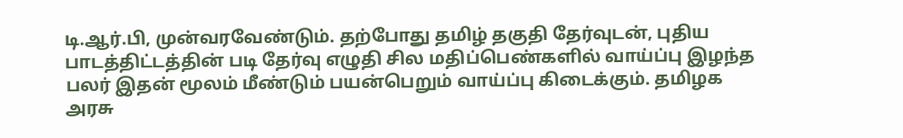டி.ஆர்.பி, முன்வரவேண்டும். தற்போது தமிழ் தகுதி தேர்வுடன், புதிய பாடத்திட்டத்தின் படி தேர்வு எழுதி சில மதிப்பெண்களில் வாய்ப்பு இழந்த பலர் இதன் மூலம் மீண்டும் பயன்பெறும் வாய்ப்பு கிடைக்கும். தமிழக அரசு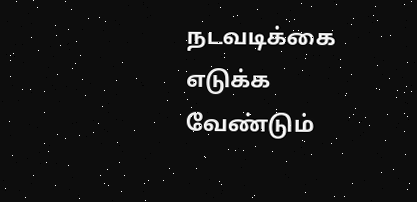நடவடிக்கை எடுக்க வேண்டும்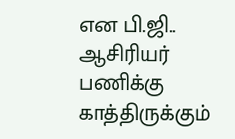என பி.ஜி.. ஆசிரியர் பணிக்கு காத்திருக்கும்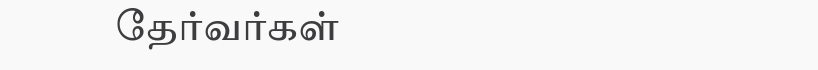தேர்வர்கள்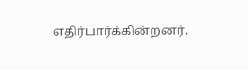எதிர்பார்க்கின்றனர்.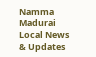Namma Madurai
Local News & Updates